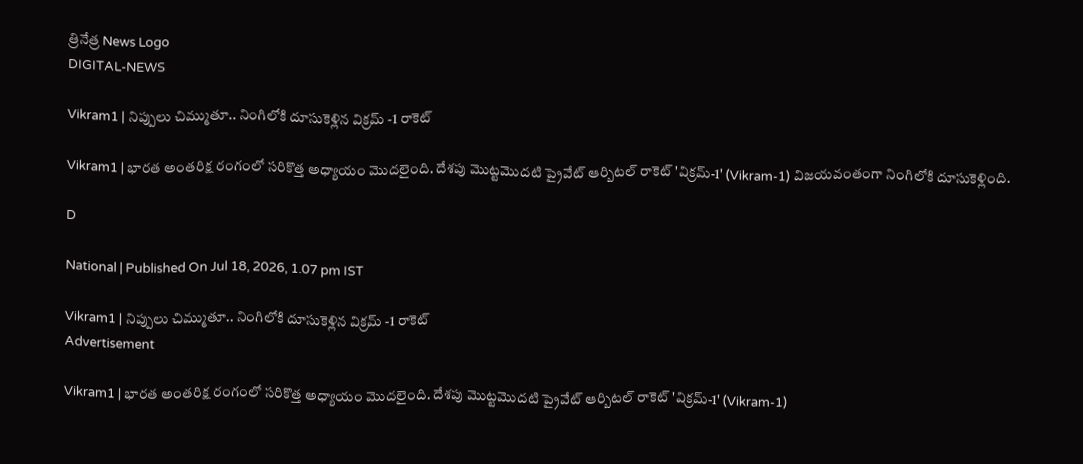త్రినేత్ర News Logo
DIGITAL-NEWS

Vikram1 | నిప్పులు చిమ్ముతూ.. నింగిలోకి దూసుకెళ్లిన‌ విక్రమ్ -1 రాకెట్‌

Vikram1 | భారత అంత‌రిక్ష రంగంలో స‌రికొత్త అధ్యాయం మొద‌లైంది. దేశపు మొట్టమొదటి ప్రైవేట్ ఆర్బిటల్ రాకెట్ 'విక్రమ్-1' (Vikram-1) విజయవంతంగా నింగిలోకి దూసుకెళ్లింది.

D

National | Published On Jul 18, 2026, 1.07 pm IST

Vikram1 | నిప్పులు చిమ్ముతూ.. నింగిలోకి దూసుకెళ్లిన‌ విక్రమ్ -1 రాకెట్‌
Advertisement

Vikram1 | భారత అంత‌రిక్ష రంగంలో స‌రికొత్త అధ్యాయం మొద‌లైంది. దేశపు మొట్టమొదటి ప్రైవేట్ ఆర్బిటల్ రాకెట్ 'విక్రమ్-1' (Vikram-1)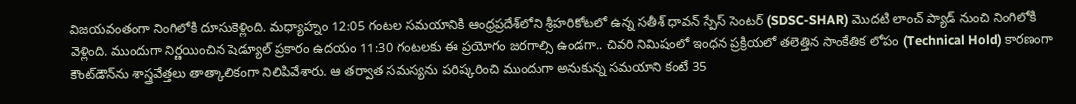విజయవంతంగా నింగిలోకి దూసుకెళ్లింది. మ‌ధ్యాహ్నం 12:05 గంట‌ల స‌మ‌యానికి ఆంధ్ర‌ప్రదేశ్‌లోని శ్రీహ‌రికోట‌లో ఉన్న స‌తీశ్ ధావ‌న్ స్పేస్ సెంట‌ర్ (SDSC-SHAR) మొద‌టి లాంచ్ ప్యాడ్ నుంచి నింగిలోకి వెళ్లింది. ముందుగా నిర్ణయించిన షెడ్యూల్ ప్రకారం ఉదయం 11:30 గంటలకు ఈ ప్రయోగం జరగాల్సి ఉండగా.. చివరి నిమిషంలో ఇంధన ప్రక్రియలో తలెత్తిన సాంకేతిక లోపం (Technical Hold) కారణంగా కౌంట్‌డౌన్‌ను శాస్త్ర‌వేత్త‌లు తాత్కాలికంగా నిలిపివేశారు. ఆ త‌ర్వాత స‌మ‌స్య‌ను ప‌రిష్క‌రించి ముందుగా అనుకున్న స‌మ‌యాని కంటే 35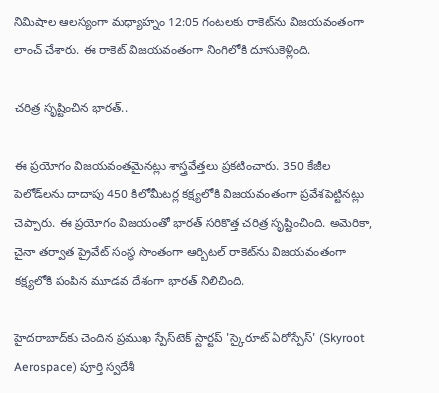నిమిషాల ఆలస్యంగా మధ్యాహ్నం 12:05 గంటలకు రాకెట్‌ను విజయవంతంగా లాంచ్ చేశారు. ఈ రాకెట్ విజ‌య‌వంతంగా నింగిలోకి దూసుకెళ్లింది.

చ‌రిత్ర సృష్టించిన భార‌త్‌..

ఈ ప్ర‌యోగం విజ‌య‌వంత‌మైన‌ట్లు శాస్త్ర‌వేత్త‌లు ప్ర‌క‌టించారు. 350 కేజీల పెలోడ్‌ల‌ను దాదాపు 450 కిలోమీటర్ల కక్ష్యలోకి విజయవంతంగా ప్రవేశపెట్టిన‌ట్లు చెప్పారు. ఈ ప్ర‌యోగం విజ‌యంతో భార‌త్ స‌రికొత్త చ‌రిత్ర సృష్టించింది. అమెరికా, చైనా త‌ర్వాత ప్రైవేట్ సంస్థ సొంతంగా ఆర్బిటల్ రాకెట్‌ను విజయవంతంగా కక్ష్యలోకి పంపిన మూడవ దేశంగా భారత్ నిలిచింది.

హైదరాబాద్‌కు చెందిన ప్రముఖ స్పేస్‌టెక్ స్టార్టప్ 'స్కైరూట్ ఏరోస్పేస్' (Skyroot Aerospace) పూర్తి స్వదేశీ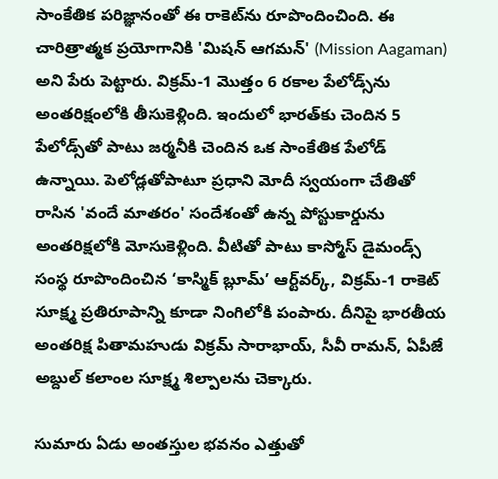సాంకేతిక పరిజ్ఞానంతో ఈ రాకెట్‌ను రూపొందించింది. ఈ చారిత్రాత్మక ప్రయోగానికి 'మిషన్ ఆగమన్' (Mission Aagaman) అని పేరు పెట్టారు. విక్రమ్-1 మొత్తం 6 రకాల పేలోడ్స్‌ను అంతరిక్షంలోకి తీసుకెళ్లింది. ఇందులో భారత్‌కు చెందిన 5 పేలోడ్స్‌తో పాటు జర్మనీకి చెందిన ఒక సాంకేతిక పేలోడ్ ఉన్నాయి. పెలోడ్ల‌తోపాటూ ప్ర‌ధాని మోదీ స్వయంగా చేతితో రాసిన 'వందే మాతరం' సందేశంతో ఉన్న పోస్టుకార్డును అంత‌రిక్ష‌లోకి మోసుకెళ్లింది. వీటితో పాటు కాస్మోస్‌ డైమండ్స్‌ సంస్థ రూపొందించిన ‘కాస్మిక్‌ బ్లూమ్‌’ ఆర్ట్‌వర్క్‌, విక్రమ్‌-1 రాకెట్‌ సూక్ష్మ ప్రతిరూపాన్ని కూడా నింగిలోకి పంపారు. దీనిపై భారతీయ అంతరిక్ష పితామహుడు విక్రమ్ సారాభాయ్, సీవీ రామన్, ఏపీజే అబ్దుల్ కలాంల సూక్ష్మ శిల్పాల‌ను చెక్కారు.

సుమారు ఏడు అంతస్తుల భవనం ఎత్తుతో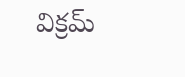విక్ర‌మ్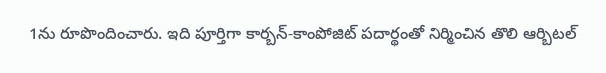1ను రూపొందించారు. ఇది పూర్తిగా కార్బన్-కాంపోజిట్ పదార్థంతో నిర్మించిన తొలి ఆర్బిటల్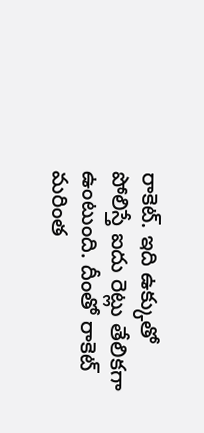రాకెట్. ఇది ఉక్కుతో పోలిస్తే ఐదు రెట్లు తేలికగా ఉంటుంది. దీంతో రాకెట్ మరింత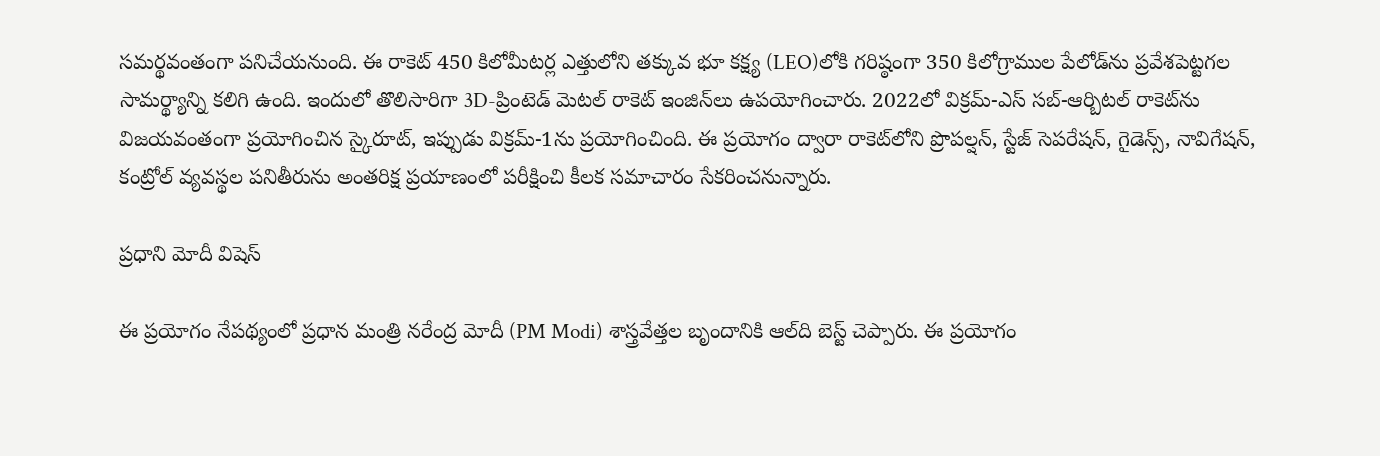సమర్థవంతంగా పనిచేయ‌నుంది. ఈ రాకెట్ 450 కిలోమీటర్ల ఎత్తులోని తక్కువ భూ కక్ష్య (LEO)లోకి గరిష్ఠంగా 350 కిలోగ్రాముల పేలోడ్‌ను ప్రవేశపెట్టగల సామర్థ్యాన్ని కలిగి ఉంది. ఇందులో తొలిసారిగా 3D-ప్రింటెడ్ మెటల్ రాకెట్ ఇంజిన్‌లు ఉపయోగించారు. 2022లో విక్రమ్-ఎస్ సబ్-ఆర్బిటల్ రాకెట్‌ను విజయవంతంగా ప్రయోగించిన స్కైరూట్, ఇప్పుడు విక్రమ్-1ను ప్ర‌యోగించింది. ఈ ప్రయోగం ద్వారా రాకెట్‌లోని ప్రొపల్షన్, స్టేజ్‌ సెపరేషన్, గైడెన్స్, నావిగేషన్, కంట్రోల్‌ వ్యవస్థల పనితీరును అంతరిక్ష ప్రయాణంలో పరీక్షించి కీలక సమాచారం సేకరించనున్నారు.

ప్ర‌ధాని మోదీ విషెస్‌

ఈ ప్ర‌యోగం నేప‌థ్యంలో ప్ర‌ధాన మంత్రి న‌రేంద్ర మోదీ (PM Modi) శాస్త్ర‌వేత్త‌ల బృందానికి ఆల్‌ది బెస్ట్ చెప్పారు. ఈ ప్రయోగం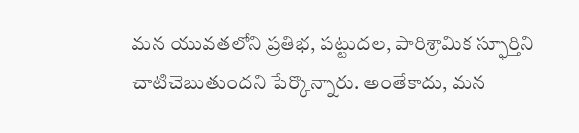మన యువతలోని ప్రతిభ, పట్టుదల, పారిశ్రామిక స్ఫూర్తిని చాటిచెబుతుందని పేర్కొన్నారు. అంతేకాదు, మన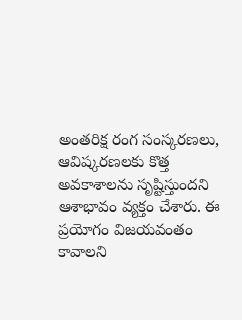అంతరిక్ష రంగ సంస్కరణలు, ఆవిష్కరణలకు కొత్త అవకాశాలను సృష్టిస్తుంద‌ని ఆశాభావం వ్య‌క్తం చేశారు. ఈ ప్ర‌యోగం విజ‌య‌వంతం కావాల‌ని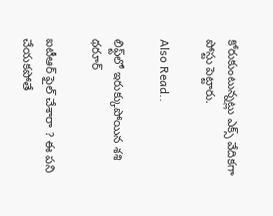కోరుకుంటున్న‌ట్లు ఎక్స్ వేదిక‌గా పోస్టు పెట్టారు.

Also Read..

లిఫ్ట్‌లో ఇరుక్కుపోయిన శ‌శి థ‌రూర్‌

ఐటీఆర్ ఫైల్ చేశారా ? ఈ పని చేయకపోతే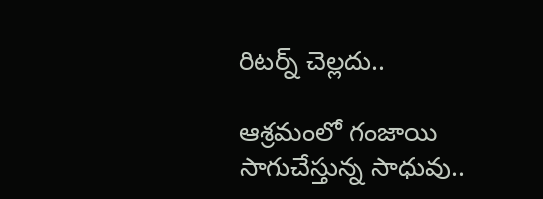రిటర్న్ చెల్లదు..

ఆశ్ర‌మంలో గంజాయి సాగుచేస్తున్న సాధువు..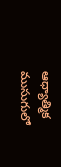ఆధ్యాత్మిక ముసుగులో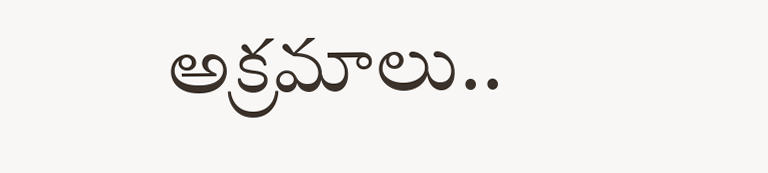అక్ర‌మాలు..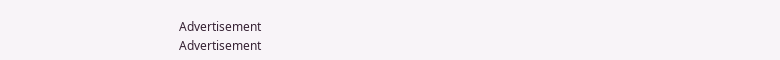Advertisement
Advertisement